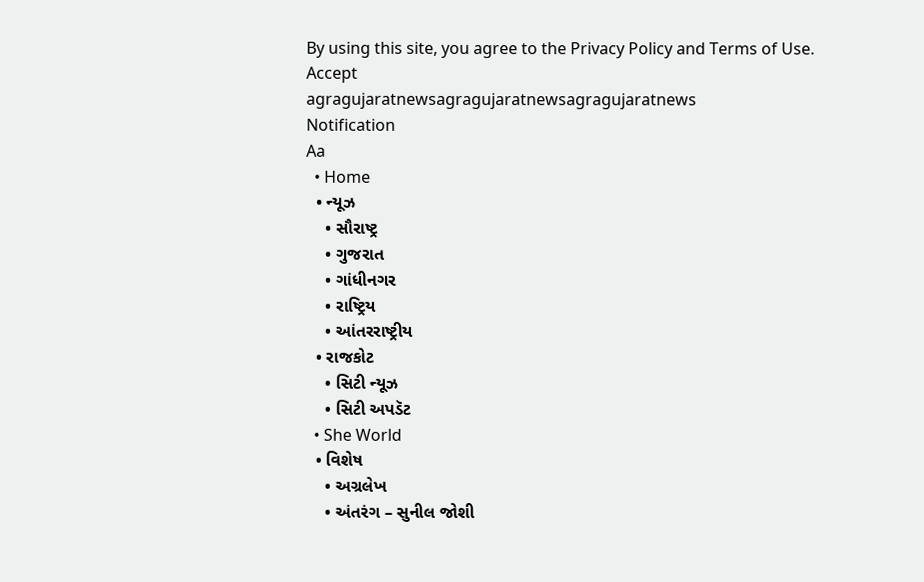By using this site, you agree to the Privacy Policy and Terms of Use.
Accept
agragujaratnewsagragujaratnewsagragujaratnews
Notification
Aa
  • Home
  • ન્યૂઝ
    • સૌરાષ્ટ્ર
    • ગુજરાત
    • ગાંધીનગર
    • રાષ્ટ્રિય
    • આંતરરાષ્ટ્રીય
  • રાજકોટ
    • સિટી ન્યૂઝ
    • સિટી અપડૅટ
  • She World
  • વિશેષ
    • અગ્રલેખ
    • અંતરંગ – સુનીલ જોશી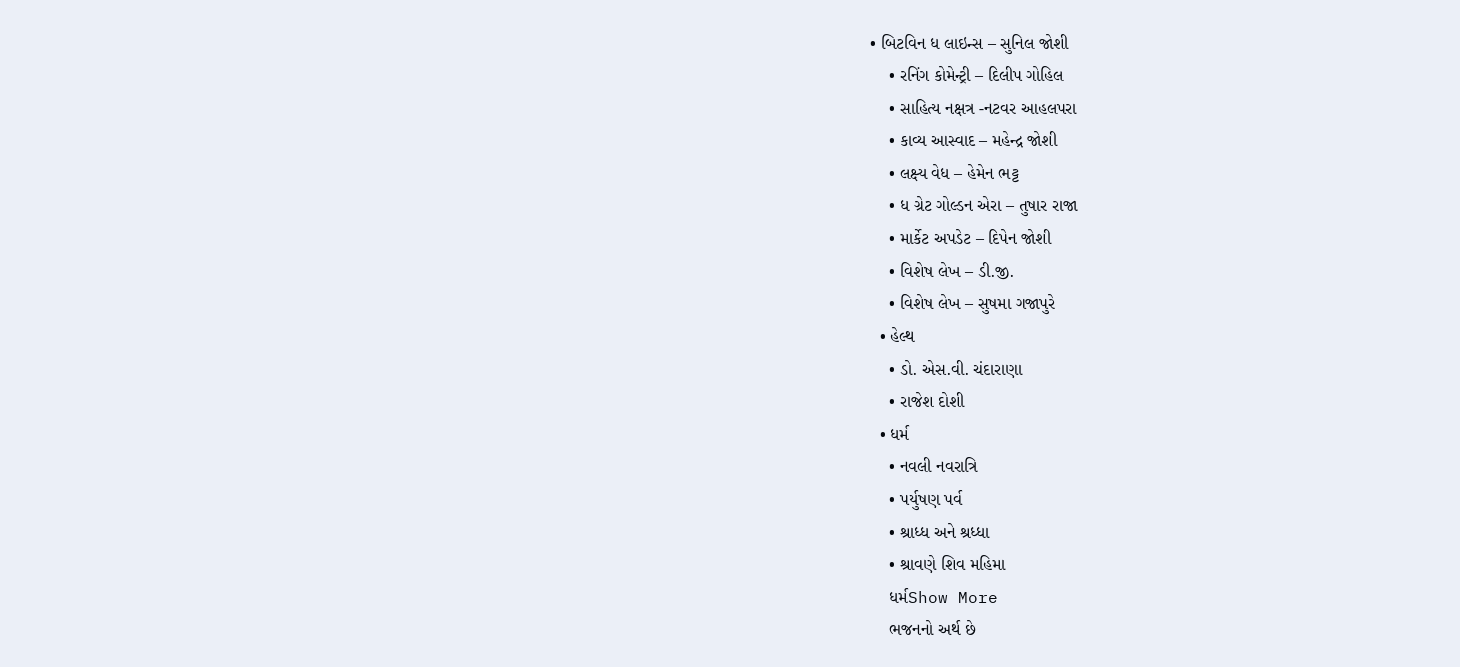• બિટવિન ધ લાઇન્સ – સુનિલ જોશી
    • રનિંગ કોમેન્ટ્રી – દિલીપ ગોહિલ
    • સાહિત્ય નક્ષત્ર -નટવર આહલપરા
    • કાવ્ય આસ્વાદ – મહેન્દ્ર જોશી
    • લક્ષ્ય વેધ – હેમેન ભટ્ટ
    • ધ ગ્રેટ ગોલ્ડન એરા – તુષાર રાજા
    • માર્કેટ અપડેટ – દિપેન જોશી
    • વિશેષ લેખ – ડી.જી.
    • વિશેષ લેખ – સુષમા ગજાપુરે
  • હેલ્થ
    • ડો. એસ.વી. ચંદારાણા
    • રાજેશ દોશી
  • ધર્મ
    • નવલી નવરાત્રિ
    • પર્યુષણ પર્વ
    • શ્રાધ્ધ અને શ્રધ્ધા
    • શ્રાવણે શિવ મહિમા
    ધર્મShow More
    ભજનનો અર્થ છે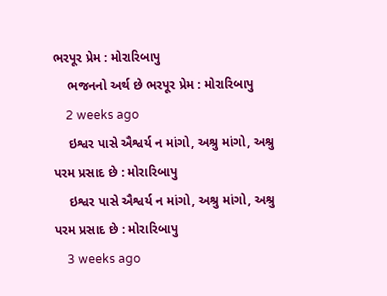ભરપૂર પ્રેમ : મોરારિબાપુ
    ભજનનો અર્થ છે ભરપૂર પ્રેમ : મોરારિબાપુ
    2 weeks ago
    ઇશ્વર પાસે ઐશ્વર્ય ન માંગો, અશ્રુ માંગો, અશ્રુ પરમ પ્રસાદ છે : મોરારિબાપુ
    ઇશ્વર પાસે ઐશ્વર્ય ન માંગો, અશ્રુ માંગો, અશ્રુ પરમ પ્રસાદ છે : મોરારિબાપુ
    3 weeks ago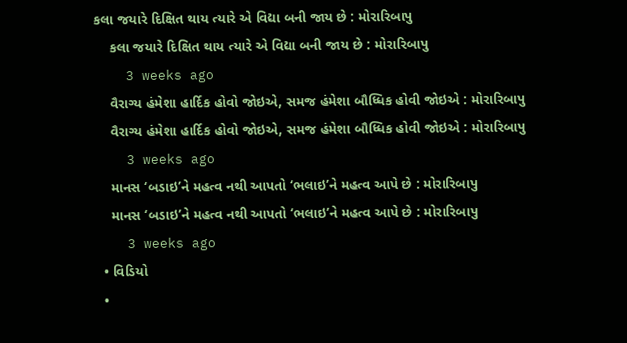કલા જયારે દિક્ષિત થાય ત્યારે એ વિદ્યા બની જાય છે : મોરારિબાપુ
    કલા જયારે દિક્ષિત થાય ત્યારે એ વિદ્યા બની જાય છે : મોરારિબાપુ
    3 weeks ago
    વૈરાગ્ય હંમેશા હાર્દિક હોવો જોઇએ, સમજ હંમેશા બૌધ્ધિક હોવી જોઇએ : મોરારિબાપુ
    વૈરાગ્ય હંમેશા હાર્દિક હોવો જોઇએ, સમજ હંમેશા બૌધ્ધિક હોવી જોઇએ : મોરારિબાપુ
    3 weeks ago
    માનસ ‘બડાઇ’ને મહત્વ નથી આપતો ‘ભલાઇ’ને મહત્વ આપે છે : મોરારિબાપુ
    માનસ ‘બડાઇ’ને મહત્વ નથી આપતો ‘ભલાઇ’ને મહત્વ આપે છે : મોરારિબાપુ
    3 weeks ago
  • વિડિયો
  •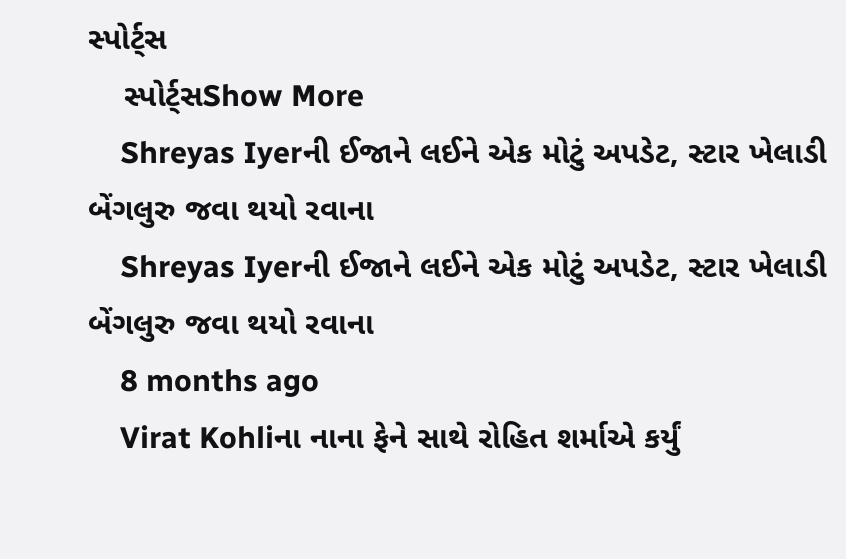સ્પોર્ટ્સ
    સ્પોર્ટ્સShow More
    Shreyas Iyerની ઈજાને લઈને એક મોટું અપડેટ, સ્ટાર ખેલાડી બેંગલુરુ જવા થયો રવાના
    Shreyas Iyerની ઈજાને લઈને એક મોટું અપડેટ, સ્ટાર ખેલાડી બેંગલુરુ જવા થયો રવાના
    8 months ago
    Virat Kohliના નાના ફેને સાથે રોહિત શર્માએ કર્યું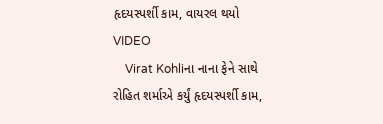હૃદયસ્પર્શી કામ, વાયરલ થયો VIDEO
    Virat Kohliના નાના ફેને સાથે રોહિત શર્માએ કર્યું હૃદયસ્પર્શી કામ,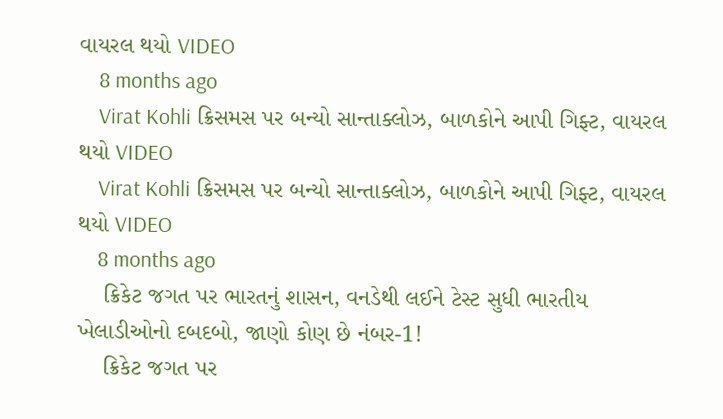વાયરલ થયો VIDEO
    8 months ago
    Virat Kohli ક્રિસમસ પર બન્યો સાન્તાક્લોઝ, બાળકોને આપી ગિફ્ટ, વાયરલ થયો VIDEO
    Virat Kohli ક્રિસમસ પર બન્યો સાન્તાક્લોઝ, બાળકોને આપી ગિફ્ટ, વાયરલ થયો VIDEO
    8 months ago
    ક્રિકેટ જગત પર ભારતનું શાસન, વનડેથી લઈને ટેસ્ટ સુધી ભારતીય ખેલાડીઓનો દબદબો, જાણો કોણ છે નંબર-1!
    ક્રિકેટ જગત પર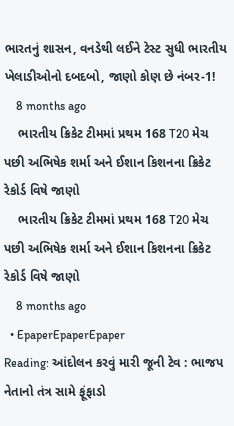ભારતનું શાસન, વનડેથી લઈને ટેસ્ટ સુધી ભારતીય ખેલાડીઓનો દબદબો, જાણો કોણ છે નંબર-1!
    8 months ago
    ભારતીય ક્રિકેટ ટીમમાં પ્રથમ 168 T20 મેચ પછી અભિષેક શર્મા અને ઈશાન કિશનના ક્રિકેટ રેકોર્ડ વિષે જાણો
    ભારતીય ક્રિકેટ ટીમમાં પ્રથમ 168 T20 મેચ પછી અભિષેક શર્મા અને ઈશાન કિશનના ક્રિકેટ રેકોર્ડ વિષે જાણો
    8 months ago
  • EpaperEpaperEpaper
Reading: આંદોલન કરવું મારી જૂની ટેવ : ભાજપ નેતાનો તંત્ર સામે ફૂંફાડો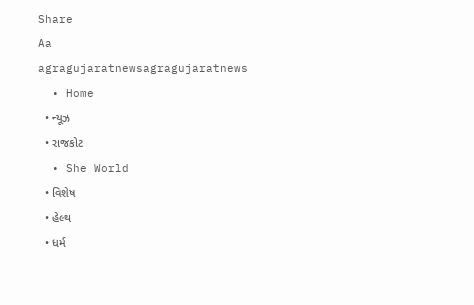Share
Aa
agragujaratnewsagragujaratnews
  • Home
  • ન્યૂઝ
  • રાજકોટ
  • She World
  • વિશેષ
  • હેલ્થ
  • ધર્મ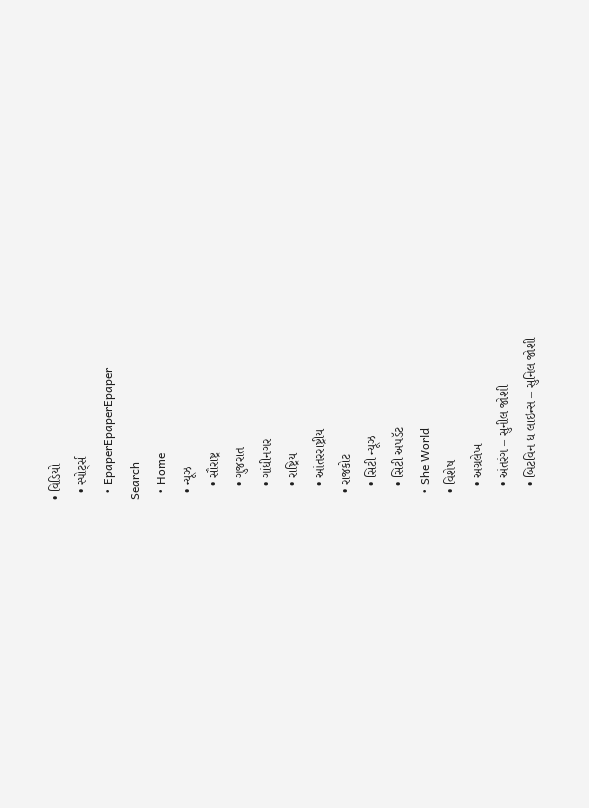• વિડિયો
  • સ્પોર્ટ્સ
  • EpaperEpaperEpaper
Search
  • Home
  • ન્યૂઝ
    • સૌરાષ્ટ્ર
    • ગુજરાત
    • ગાંધીનગર
    • રાષ્ટ્રિય
    • આંતરરાષ્ટ્રીય
  • રાજકોટ
    • સિટી ન્યૂઝ
    • સિટી અપડૅટ
  • She World
  • વિશેષ
    • અગ્રલેખ
    • અંતરંગ – સુનીલ જોશી
    • બિટવિન ધ લાઇન્સ – સુનિલ જોશી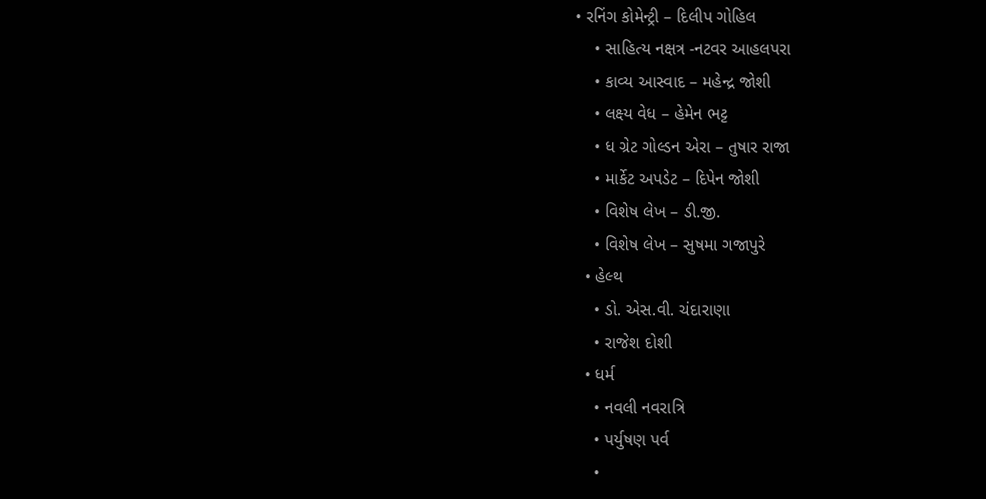• રનિંગ કોમેન્ટ્રી – દિલીપ ગોહિલ
    • સાહિત્ય નક્ષત્ર -નટવર આહલપરા
    • કાવ્ય આસ્વાદ – મહેન્દ્ર જોશી
    • લક્ષ્ય વેધ – હેમેન ભટ્ટ
    • ધ ગ્રેટ ગોલ્ડન એરા – તુષાર રાજા
    • માર્કેટ અપડેટ – દિપેન જોશી
    • વિશેષ લેખ – ડી.જી.
    • વિશેષ લેખ – સુષમા ગજાપુરે
  • હેલ્થ
    • ડો. એસ.વી. ચંદારાણા
    • રાજેશ દોશી
  • ધર્મ
    • નવલી નવરાત્રિ
    • પર્યુષણ પર્વ
    •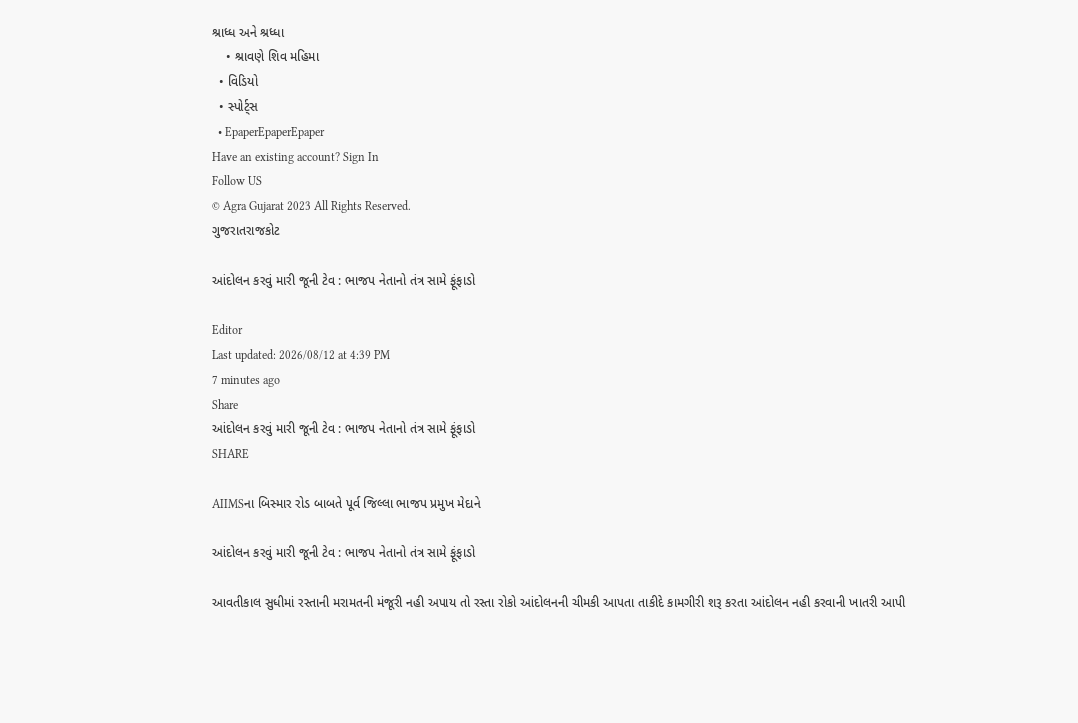શ્રાધ્ધ અને શ્રધ્ધા
    • શ્રાવણે શિવ મહિમા
  • વિડિયો
  • સ્પોર્ટ્સ
  • EpaperEpaperEpaper
Have an existing account? Sign In
Follow US
© Agra Gujarat 2023 All Rights Reserved.
ગુજરાતરાજકોટ

આંદોલન કરવું મારી જૂની ટેવ : ભાજપ નેતાનો તંત્ર સામે ફૂંફાડો

Editor
Last updated: 2026/08/12 at 4:39 PM
7 minutes ago
Share
આંદોલન કરવું મારી જૂની ટેવ : ભાજપ નેતાનો તંત્ર સામે ફૂંફાડો
SHARE

AIIMSના બિસ્માર રોડ બાબતે પૂર્વ જિલ્લા ભાજપ પ્રમુખ મેદાને

આંદોલન કરવું મારી જૂની ટેવ : ભાજપ નેતાનો તંત્ર સામે ફૂંફાડો

આવતીકાલ સુધીમાં રસ્તાની મરામતની મંજૂરી નહી અપાય તો રસ્તા રોકો આંદોલનની ચીમકી આપતા તાકીદે કામગીરી શરૂ કરતા આંદોલન નહી કરવાની ખાતરી આપી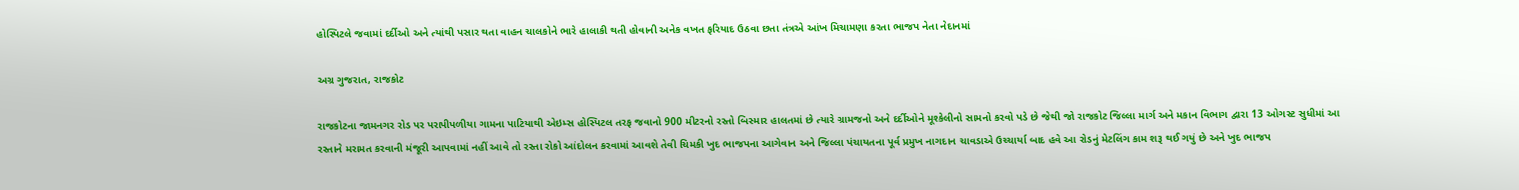હોસ્પિટલે જવામાં દર્દીઓ અને ત્યાંથી પસાર થતા વાહન ચાલકોને ભારે હાલાકી થતી હોવાની અનેક વખત ફરિયાદ ઉઠવા છતા તંત્રએ આંખ મિચામણા કરતા ભાજપ નેતા નેદાનમાં

અગ્ર ગુજરાત, રાજકોટ

રાજકોટના જામનગર રોડ પર પરાપીપળીયા ગામના પાટિયાથી એઇમ્સ હોસ્પિટલ તરફ જવાનો 900 મીટરનો રસ્તો બિસ્માર હાલતમાં છે ત્યારે ગ્રામજનો અને દર્દીઓને મૂશ્કેલીનો સામનો કરવો પડે છે જેથી જો રાજકોટ જિલ્લા માર્ગ અને મકાન વિભાગ દ્વારા 13 ઓગસ્ટ સુધીમાં આ રસ્તાને મરામત કરવાની મંજૂરી આપવામાં નહીં આવે તો રસ્તા રોકો આંદોલન કરવામાં આવશે તેવી ચિમકી ખુદ ભાજપના આગેવાન અને જિલ્લા પંચાયતના પૂર્વ પ્રમુખ નાગદાન ચાવડાએ ઉચ્ચાર્યા બાદ હવે આ રોડનું મેટલિંગ કામ શરૂ થઈ ગયું છે અને ખુદ ભાજપ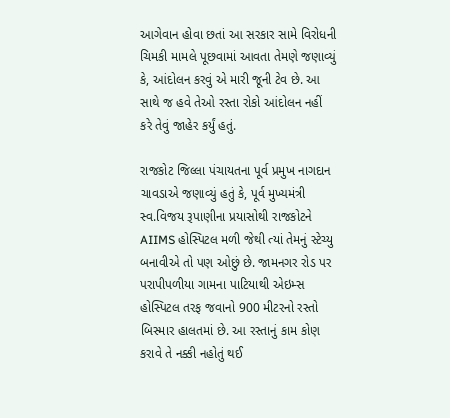આગેવાન હોવા છતાં આ સરકાર સામે વિરોધની ચિમકી મામલે પૂછવામાં આવતા તેમણે જણાવ્યું કે, આંદોલન કરવું એ મારી જૂની ટેવ છે. આ સાથે જ હવે તેઓ રસ્તા રોકો આંદોલન નહીં કરે તેવું જાહેર કર્યું હતું.

રાજકોટ જિલ્લા પંચાયતના પૂર્વ પ્રમુખ નાગદાન ચાવડાએ જણાવ્યું હતું કે, પૂર્વ મુખ્યમંત્રી સ્વ.વિજય રૂપાણીના પ્રયાસોથી રાજકોટને AIIMS હોસ્પિટલ મળી જેથી ત્યાં તેમનું સ્ટેચ્યુ બનાવીએ તો પણ ઓછું છે. જામનગર રોડ પર પરાપીપળીયા ગામના પાટિયાથી એઇમ્સ હોસ્પિટલ તરફ જવાનો 900 મીટરનો રસ્તો બિસ્માર હાલતમાં છે. આ રસ્તાનું કામ કોણ કરાવે તે નક્કી નહોતું થઈ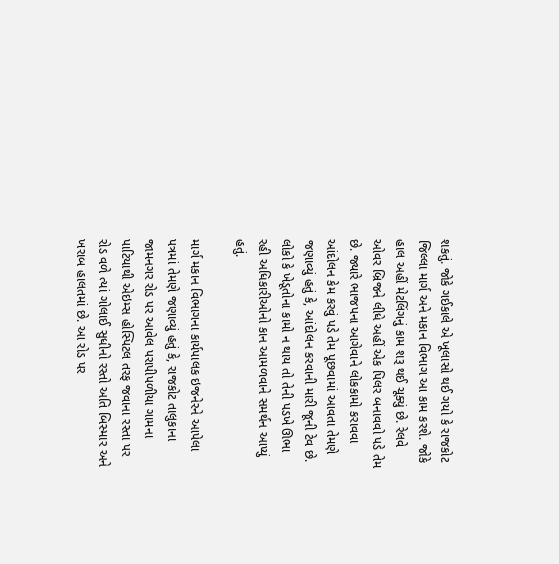શકતું. જોકે ગઈકાલે એ ખૂલાસો થઈ ગયો કે રાજકોટ જિલ્લા માર્ગ અને મકાન વિભાગ આ કામ કરશે. જોકે હાલ અહીં મેટલિંગનું કામ શરૂ થઈ ચૂક્યું છે. રેલવે ઓવર બ્રિજને લીધે અહીં એક પિલર બનાવવો પડે તેમ છે. જ્યારે ભાજપના આગેવાને લોકકામો કરાવવા આંદોલન કેમ કરવું પડે તેમ પૂછવામાં આવતા તેમણે જણાવ્યું હતું કે, આંદોલન કરવાની મારી જૂની ટેવ છે. લોકો કે ખેડૂતોના કામો ન થાય તો તેની પડખે ઊભા રહી અધિકારીઓનો કાન આમળવાને સમર્થન આપ્યું હતું.

માર્ગ મકાન વિભાગના કાર્યપાલક ઇજનેરને આપેલા પત્રમાં તેમણે જણાવ્યું હતું કે, રાજકોટ તાલુકાના જામનગર રોડ પર આવેલ પરાપીપળીયા ગામના પાટિયાથી એઇમ્સ હોસ્પિટલ તરફ જવાના રસ્તા પર રોડ વળે ત્યાં ગોલાઈ સુધીનો રસ્તો અતિ બિસ્માર અને ખરાબ હાલતમાં છે. આ રોડ પર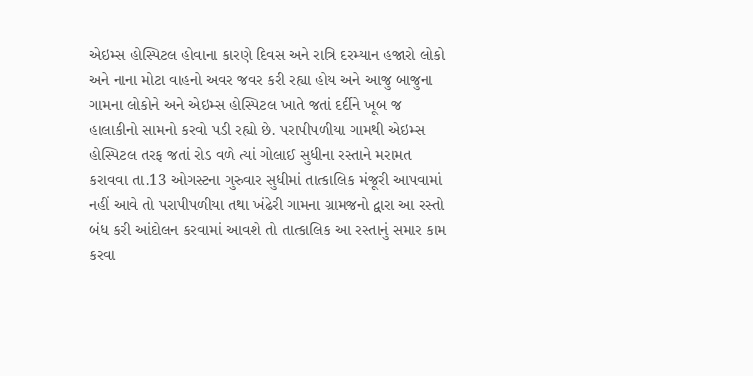એઇમ્સ હોસ્પિટલ હોવાના કારણે દિવસ અને રાત્રિ દરમ્યાન હજારો લોકો અને નાના મોટા વાહનો અવર જવર કરી રહ્યા હોય અને આજુ બાજુના ગામના લોકોને અને એઇમ્સ હોસ્પિટલ ખાતે જતાં દર્દીને ખૂબ જ હાલાકીનો સામનો કરવો પડી રહ્યો છે. પરાપીપળીયા ગામથી એઇમ્સ હોસ્પિટલ તરફ જતાં રોડ વળે ત્યાં ગોલાઈ સુધીના રસ્તાને મરામત કરાવવા તા.13 ઓગસ્ટના ગુરુવાર સુધીમાં તાત્કાલિક મંજૂરી આપવામાં નહીં આવે તો પરાપીપળીયા તથા ખંઢેરી ગામના ગ્રામજનો દ્વારા આ રસ્તો બંધ કરી આંદોલન કરવામાં આવશે તો તાત્કાલિક આ રસ્તાનું સમાર કામ કરવા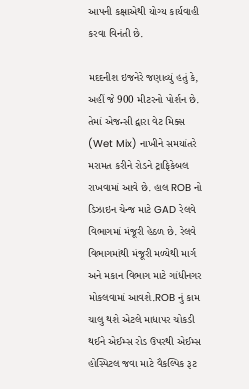આપની કક્ષાએથી યોગ્ય કાર્યવાહી કરવા વિનંતી છે.

મદદનીશ ઇજનેરે જણાવ્યું હતું કે, અહીં જે 900 મીટરનો પોર્શન છે. તેમાં એજન્સી દ્વારા વેટ મિક્સ (Wet Mix) નાખીને સમયાંતરે મરામત કરીને રોડને ટ્રાફિકેબલ રાખવામાં આવે છે. હાલ ROB નો ડિઝાઇન ચેન્જ માટે GAD રેલવે વિભાગમાં મંજૂરી હેઠળ છે. રેલવે વિભાગમાંથી મંજૂરી મળ્યેથી માર્ગ અને મકાન વિભાગ માટે ગાંધીનગર મોકલવામાં આવશે.ROB નું કામ ચાલુ થશે એટલે માધાપર ચોકડી થઈને એઈમ્સ રોડ ઉપરથી એઈમ્સ હોસ્પિટલ જવા માટે વૈકલ્પિક રૂટ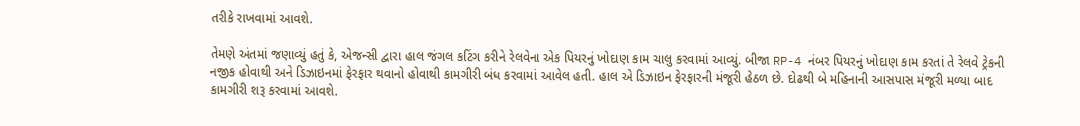તરીકે રાખવામાં આવશે.

તેમણે અંતમાં જણાવ્યું હતું કે, એજન્સી દ્વારા હાલ જંગલ કટિંગ કરીને રેલવેના એક પિયરનું ખોદાણ કામ ચાલુ કરવામાં આવ્યું. બીજા RP-4 નંબર પિયરનું ખોદાણ કામ કરતાં તે રેલવે ટ્રેકની નજીક હોવાથી અને ડિઝાઇનમાં ફેરફાર થવાનો હોવાથી કામગીરી બંધ કરવામાં આવેલ હતી. હાલ એ ડિઝાઇન ફેરફારની મંજૂરી હેઠળ છે. દોઢથી બે મહિનાની આસપાસ મંજૂરી મળ્યા બાદ કામગીરી શરૂ કરવામાં આવશે.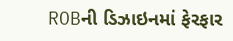ROBની ડિઝાઇનમાં ફેરફાર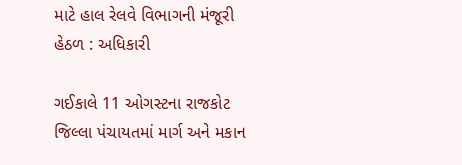માટે હાલ રેલવે વિભાગની મંજૂરી હેઠળ : અધિકારી

ગઈકાલે 11 ઓગસ્ટના રાજકોટ જિલ્લા પંચાયતમાં માર્ગ અને મકાન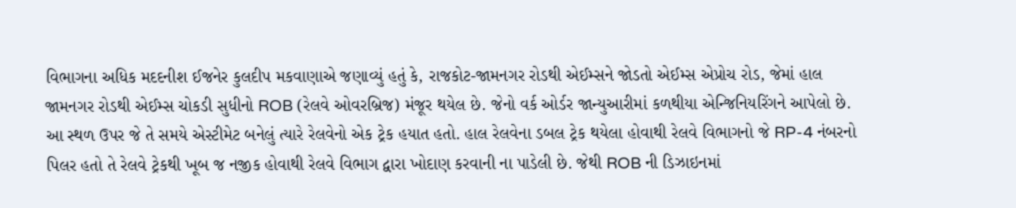વિભાગના અધિક મદદનીશ ઈજનેર કુલદીપ મકવાણાએ જણાવ્યું હતું કે, રાજકોટ-જામનગર રોડથી એઈમ્સને જોડતો એઈમ્સ એપ્રોચ રોડ, જેમાં હાલ જામનગર રોડથી એઈમ્સ ચોકડી સુધીનો ROB (રેલવે ઓવરબ્રિજ) મંજૂર થયેલ છે. જેનો વર્ક ઓર્ડર જાન્યુઆરીમાં કળથીયા એન્જિનિયરિંગને આપેલો છે. આ સ્થળ ઉપર જે તે સમયે એસ્ટીમેટ બનેલું ત્યારે રેલવેનો એક ટ્રેક હયાત હતો. હાલ રેલવેના ડબલ ટ્રેક થયેલા હોવાથી રેલવે વિભાગનો જે RP-4 નંબરનો પિલર હતો તે રેલવે ટ્રેકથી ખૂબ જ નજીક હોવાથી રેલવે વિભાગ દ્વારા ખોદાણ કરવાની ના પાડેલી છે. જેથી ROB ની ડિઝાઇનમાં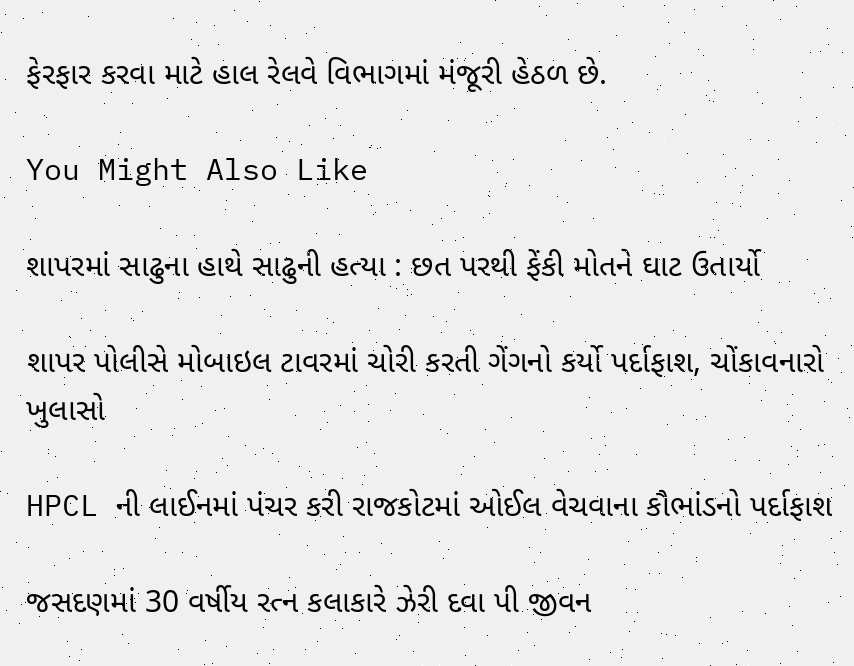ફેરફાર કરવા માટે હાલ રેલવે વિભાગમાં મંજૂરી હેઠળ છે.

You Might Also Like

શાપરમાં સાઢુના હાથે સાઢુની હત્યા : છત પરથી ફેંકી મોતને ઘાટ ઉતાર્યો

શાપર પોલીસે મોબાઇલ ટાવરમાં ચોરી કરતી ગેંગનો કર્યો પર્દાફાશ, ચોંકાવનારો ખુલાસો

HPCL ની લાઈનમાં પંચર કરી રાજકોટમાં ઓઈલ વેચવાના કૌભાંડનો પર્દાફાશ

જસદણમાં 30 વર્ષીય રત્ન કલાકારે ઝેરી દવા પી જીવન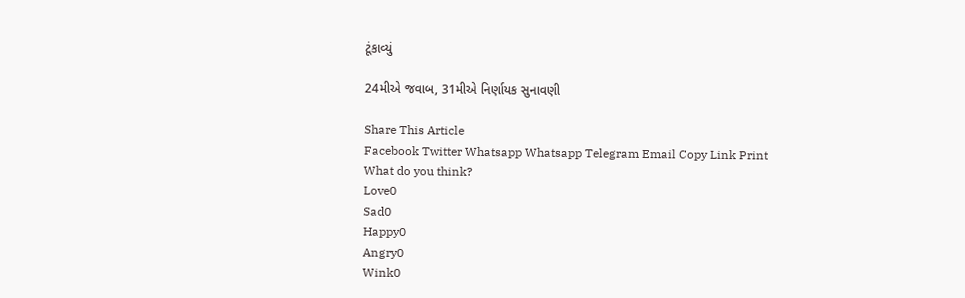ટૂંકાવ્યું

24મીએ જવાબ, 31મીએ નિર્ણાયક સુનાવણી

Share This Article
Facebook Twitter Whatsapp Whatsapp Telegram Email Copy Link Print
What do you think?
Love0
Sad0
Happy0
Angry0
Wink0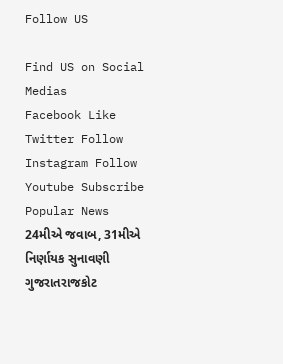Follow US

Find US on Social Medias
Facebook Like
Twitter Follow
Instagram Follow
Youtube Subscribe
Popular News
24મીએ જવાબ, 31મીએ નિર્ણાયક સુનાવણી
ગુજરાતરાજકોટ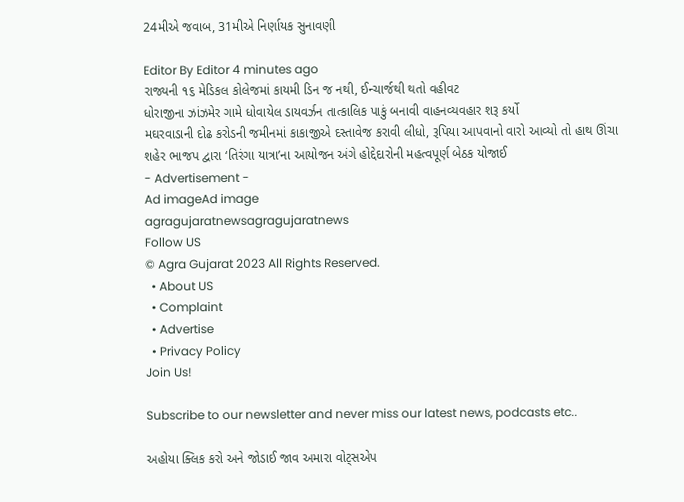24મીએ જવાબ, 31મીએ નિર્ણાયક સુનાવણી

Editor By Editor 4 minutes ago
રાજ્યની ૧૬ મેડિકલ કોલેજમાં કાયમી ડિન જ નથી, ઈન્ચાર્જથી થતો વહીવટ
ધોરાજીના ઝાંઝમેર ગામે ધોવાયેલ ડાયવર્ઝન તાત્કાલિક પાકું બનાવી વાહનવ્યવહાર શરૂ કર્યો
મઘરવાડાની દોઢ કરોડની જમીનમાં કાકાજીએ દસ્તાવેજ કરાવી લીધો, રૂપિયા આપવાનો વારો આવ્યો તો હાથ ઊંચા
શહેર ભાજપ દ્વારા ‘તિરંગા યાત્રા’ના આયોજન અંગે હોદ્દેદારોની મહત્વપૂર્ણ બેઠક યોજાઈ
- Advertisement -
Ad imageAd image
agragujaratnewsagragujaratnews
Follow US
© Agra Gujarat 2023 All Rights Reserved.
  • About US
  • Complaint
  • Advertise
  • Privacy Policy
Join Us!

Subscribe to our newsletter and never miss our latest news, podcasts etc..

અહોયા ક્લિક કરો અને જોડાઈ જાવ અમારા વોટ્સએપ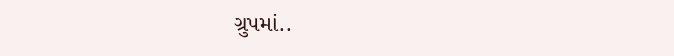ગ્રુપમાં..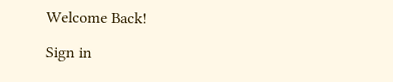Welcome Back!

Sign in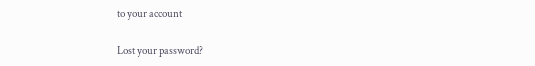to your account

Lost your password?